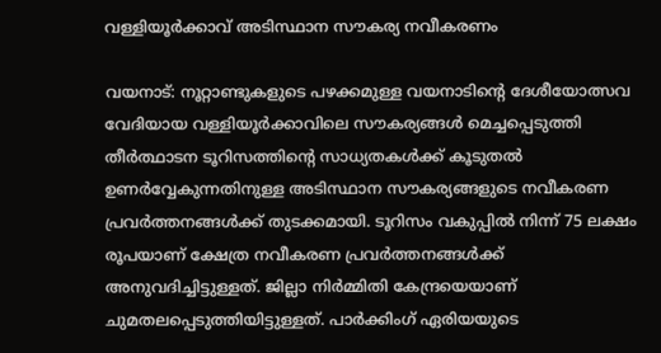വള്ളിയൂര്‍ക്കാവ് അടിസ്ഥാന സൗകര്യ നവീകരണം

വയനാട്: നൂറ്റാണ്ടുകളുടെ പഴക്കമുള്ള വയനാടിന്റെ ദേശീയോത്സവ വേദിയായ വള്ളിയൂര്‍ക്കാവിലെ സൗകര്യങ്ങള്‍ മെച്ചപ്പെടുത്തി തീര്‍ത്ഥാടന ടൂറിസത്തിന്റെ സാധ്യതകള്‍ക്ക് കൂടുതല്‍ ഉണര്‍വ്വേകുന്നതിനുള്ള അടിസ്ഥാന സൗകര്യങ്ങളുടെ നവീകരണ പ്രവര്‍ത്തനങ്ങള്‍ക്ക് തുടക്കമായി. ടൂറിസം വകുപ്പില്‍ നിന്ന് 75 ലക്ഷം രൂപയാണ് ക്ഷേത്ര നവീകരണ പ്രവര്‍ത്തനങ്ങള്‍ക്ക് അനുവദിച്ചിട്ടുള്ളത്. ജില്ലാ നിര്‍മ്മിതി കേന്ദ്രയെയാണ് ചുമതലപ്പെടുത്തിയിട്ടുള്ളത്. പാര്‍ക്കിംഗ് ഏരിയയുടെ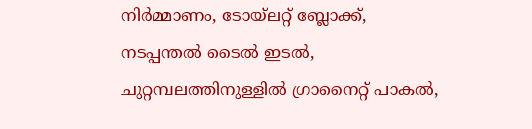നിര്‍മ്മാണം, ടോയ്‌ലറ്റ് ബ്ലോക്ക്, നടപ്പന്തല്‍ ടൈല്‍ ഇടല്‍, ചുറ്റമ്പലത്തിനുള്ളില്‍ ഗ്രാനൈറ്റ് പാകല്‍,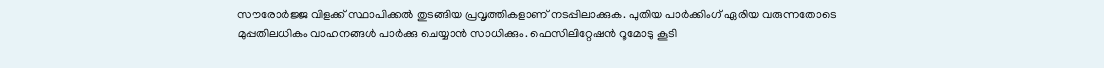സൗരോര്‍ജ്ജ വിളക്ക് സ്ഥാപിക്കല്‍ തുടങ്ങിയ പ്രവൃത്തികളാണ് നടപ്പിലാക്കുക. പുതിയ പാര്‍ക്കിംഗ് ഏരിയ വരുന്നതോടെ മുപ്പതിലധികം വാഹനങ്ങള്‍ പാര്‍ക്കു ചെയ്യാന്‍ സാധിക്കും. ഫെസിലിറ്റേഷന്‍ റൂമോടു കൂടി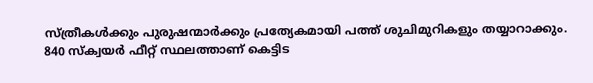സ്ത്രീകള്‍ക്കും പുരുഷന്മാര്‍ക്കും പ്രത്യേകമായി പത്ത് ശുചിമുറികളും തയ്യാറാക്കും. 840 സ്‌ക്വയര്‍ ഫീറ്റ് സ്ഥലത്താണ് കെട്ടിട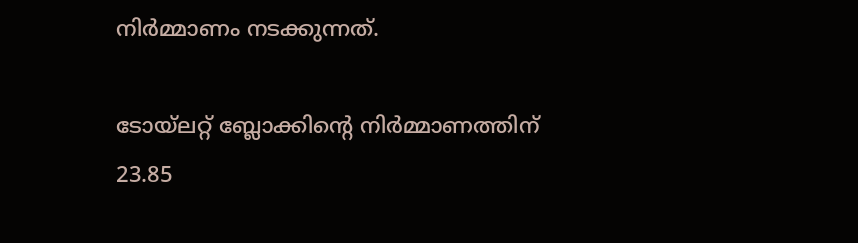നിര്‍മ്മാണം നടക്കുന്നത്.

ടോയ്‌ലറ്റ് ബ്ലോക്കിന്റെ നിര്‍മ്മാണത്തിന് 23.85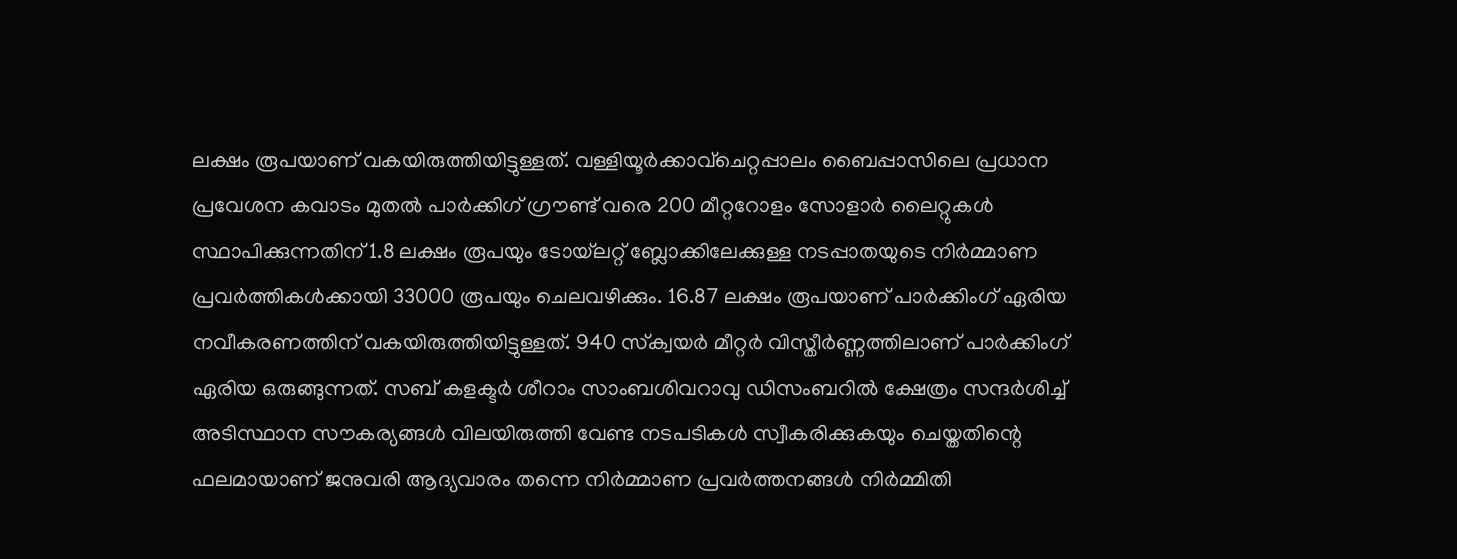ലക്ഷം രൂപയാണ് വകയിരുത്തിയിട്ടുള്ളത്. വള്ളിയൂര്‍ക്കാവ്‌ചെറ്റപ്പാലം ബൈപ്പാസിലെ പ്രധാന പ്രവേശന കവാടം മുതല്‍ പാര്‍ക്കിഗ് ഗ്രൗണ്ട് വരെ 200 മീറ്ററോളം സോളാര്‍ ലൈറ്റുകള്‍ സ്ഥാപിക്കുന്നതിന് 1.8 ലക്ഷം രൂപയും ടോയ്‌ലറ്റ് ബ്ലോക്കിലേക്കുള്ള നടപ്പാതയുടെ നിര്‍മ്മാണ പ്രവര്‍ത്തികള്‍ക്കായി 33000 രൂപയും ചെലവഴിക്കും. 16.87 ലക്ഷം രൂപയാണ് പാര്‍ക്കിംഗ് ഏരിയ നവീകരണത്തിന് വകയിരുത്തിയിട്ടുള്ളത്. 940 സ്‌ക്വയര്‍ മീറ്റര്‍ വിസ്തീര്‍ണ്ണത്തിലാണ് പാര്‍ക്കിംഗ് ഏരിയ ഒരുങ്ങുന്നത്. സബ് കളക്ടര്‍ ശീറാം സാംബശിവറാവു ഡിസംബറില്‍ ക്ഷേത്രം സന്ദര്‍ശിച്ച് അടിസ്ഥാന സൗകര്യങ്ങള്‍ വിലയിരുത്തി വേണ്ട നടപടികള്‍ സ്വീകരിക്കുകയും ചെയ്തതിന്റെ ഫലമായാണ് ജനുവരി ആദ്യവാരം തന്നെ നിര്‍മ്മാണ പ്രവര്‍ത്തനങ്ങള്‍ നിര്‍മ്മിതി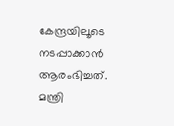കേന്ദ്രയിലൂടെ നടപ്പാക്കാന്‍ ആരംഭിച്ചത്. മന്ത്രി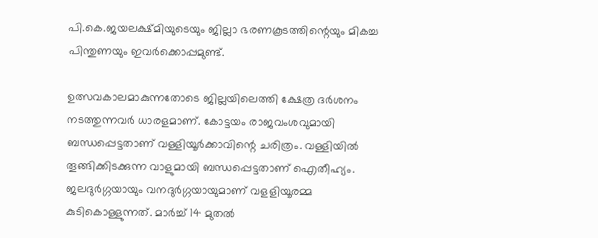പി.കെ.ജയലക്ഷ്മിയുടെയും ജില്ലാ ഭരണകൂടത്തിന്റെയും മികച്ച പിന്തുണയും ഇവര്‍ക്കൊപ്പമുണ്ട്.

ഉത്സവകാലമാകുന്നതോടെ ജില്ലയിലെത്തി ക്ഷേത്ര ദര്‍ശനം നടത്തുന്നവര്‍ ധാരളമാണ്. കോട്ടയം രാജവംശവുമായി ബന്ധപ്പെട്ടതാണ് വള്ളിയൂര്‍ക്കാവിന്റെ ചരിത്രം. വള്ളിയില്‍ തൂങ്ങിക്കിടക്കുന്ന വാളുമായി ബന്ധപ്പെട്ടതാണ് ഐതീഹ്യം. ജലദുര്‍ഗ്ഗയായും വനദുര്‍ഗ്ഗയായുമാണ് വളളിയൂരമ്മ കുടികൊള്ളുന്നത്. മാര്‍ച്ച് 14 മുതല്‍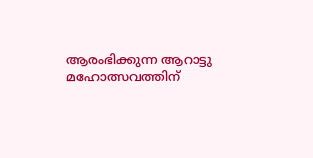ആരംഭിക്കുന്ന ആറാട്ടു മഹോത്സവത്തിന്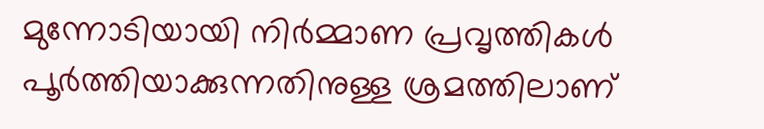മുന്നോടിയായി നിര്‍മ്മാണ പ്രവൃത്തികള്‍ പൂര്‍ത്തിയാക്കുന്നതിനുള്ള ശ്രമത്തിലാണ്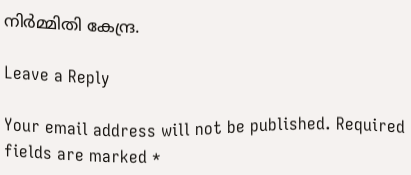നിര്‍മ്മിതി കേന്ദ്ര.

Leave a Reply

Your email address will not be published. Required fields are marked *